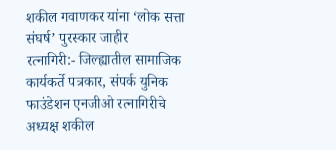शकील गवाणकर यांना ‘लोक सत्ता संघर्ष’ पुरस्कार जाहीर
रत्नागिरी:- जिल्ह्यातील सामाजिक कार्यकर्ते पत्रकार, संपर्क युनिक फाउंडेशन एनजीओ रत्नागिरीचे अध्यक्ष शकील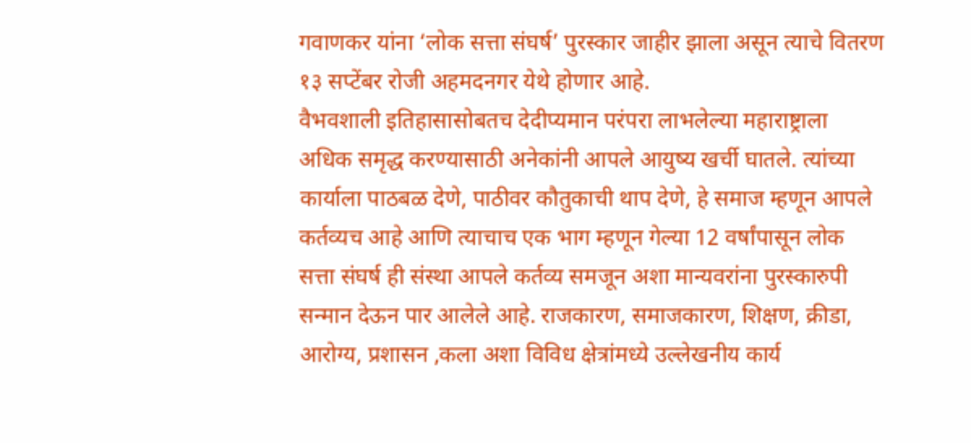गवाणकर यांना ‘लोक सत्ता संघर्ष’ पुरस्कार जाहीर झाला असून त्याचे वितरण १३ सप्टेंबर रोजी अहमदनगर येथे होणार आहे.
वैभवशाली इतिहासासोबतच देदीप्यमान परंपरा लाभलेल्या महाराष्ट्राला अधिक समृद्ध करण्यासाठी अनेकांनी आपले आयुष्य खर्ची घातले. त्यांच्या कार्याला पाठबळ देणे, पाठीवर कौतुकाची थाप देणे, हे समाज म्हणून आपले कर्तव्यच आहे आणि त्याचाच एक भाग म्हणून गेल्या 12 वर्षांपासून लोक सत्ता संघर्ष ही संस्था आपले कर्तव्य समजून अशा मान्यवरांना पुरस्कारुपी सन्मान देऊन पार आलेले आहे. राजकारण, समाजकारण, शिक्षण, क्रीडा, आरोग्य, प्रशासन ,कला अशा विविध क्षेत्रांमध्ये उल्लेखनीय कार्य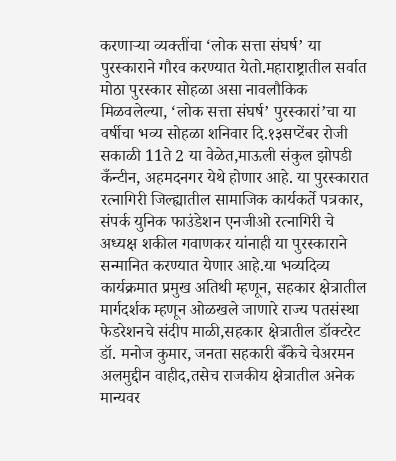करणाऱ्या व्यक्तींचा ‘लोक सत्ता संघर्ष’ या पुरस्काराने गौरव करण्यात येतो.महाराष्ट्रातील सर्वात मोठा पुरस्कार सोहळा असा नावलौकिक मिळवलेल्या, ‘लोक सत्ता संघर्ष’ पुरस्कारां’चा या वर्षीचा भव्य सोहळा शनिवार दि.१३सप्टेंबर रोजी सकाळी 11ते 2 या वेळेत,माऊली संकुल झोपडी कँन्टीन, अहमदनगर येथे होणार आहे. या पुरस्कारात रत्नागिरी जिल्ह्यातील सामाजिक कार्यकर्ते पत्रकार, संपर्क युनिक फाउंडेशन एनजीओ रत्नागिरी चे अध्यक्ष शकील गवाणकर यांनाही या पुरस्काराने सन्मानित करण्यात येणार आहे.या भव्यदिव्य कार्यक्रमात प्रमुख अतिथी म्हणून, सहकार क्षेत्रातील मार्गदर्शक म्हणून ओळखले जाणारे राज्य पतसंस्था फेडरेशनचे संदीप माळी,सहकार क्षेत्रातील डॉक्टरेट डॉ. मनोज कुमार, जनता सहकारी बँकेचे चेअरमन अलमुद्दीन वाहीद,तसेच राजकीय क्षेत्रातील अनेक मान्यवर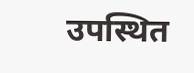उपस्थित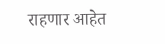राहणार आहेत